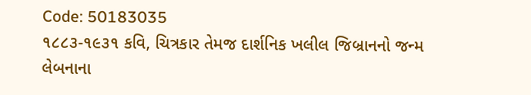Code: 50183035
૧૮૮૩-૧૯૩૧ કવિ, ચિત્રકાર તેમજ દાર્શનિક ખલીલ જિબ્રાનનો જન્મ લેબનાના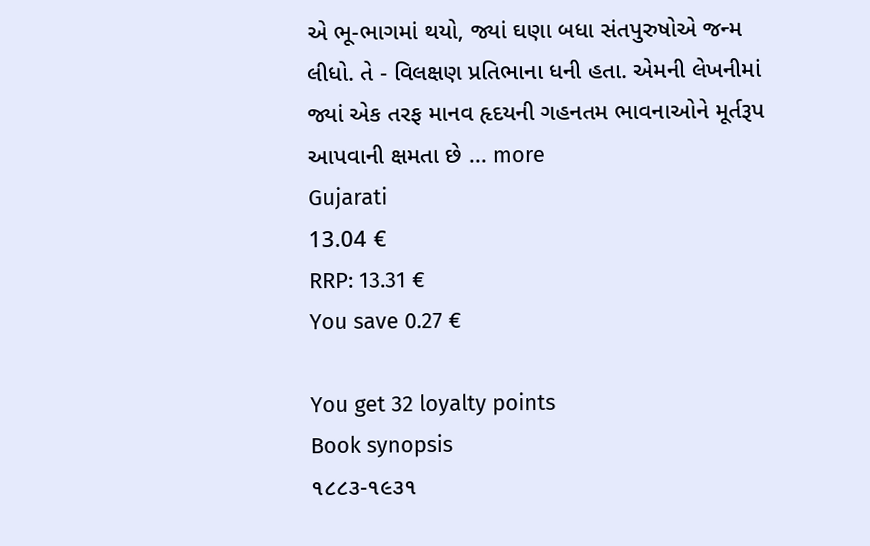એ ભૂ-ભાગમાં થયો, જ્યાં ઘણા બધા સંતપુરુષોએ જન્મ લીધો. તે - વિલક્ષણ પ્રતિભાના ધની હતા. એમની લેખનીમાં જ્યાં એક તરફ માનવ હૃદયની ગહનતમ ભાવનાઓને મૂર્તરૂપ આપવાની ક્ષમતા છે ... more
Gujarati
13.04 €
RRP: 13.31 €
You save 0.27 €

You get 32 loyalty points
Book synopsis
૧૮૮૩-૧૯૩૧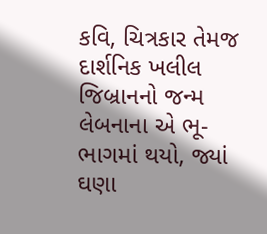કવિ, ચિત્રકાર તેમજ દાર્શનિક ખલીલ જિબ્રાનનો જન્મ લેબનાના એ ભૂ-ભાગમાં થયો, જ્યાં ઘણા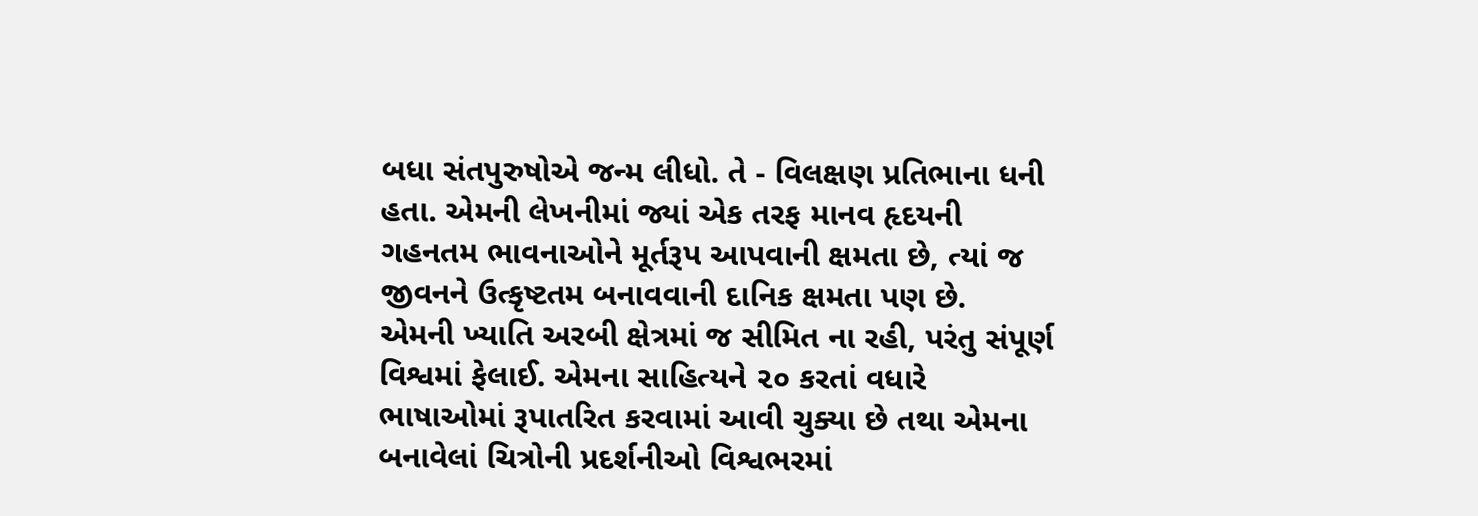બધા સંતપુરુષોએ જન્મ લીધો. તે - વિલક્ષણ પ્રતિભાના ધની હતા. એમની લેખનીમાં જ્યાં એક તરફ માનવ હૃદયની ગહનતમ ભાવનાઓને મૂર્તરૂપ આપવાની ક્ષમતા છે, ત્યાં જ જીવનને ઉત્કૃષ્ટતમ બનાવવાની દાનિક ક્ષમતા પણ છે.
એમની ખ્યાતિ અરબી ક્ષેત્રમાં જ સીમિત ના રહી, પરંતુ સંપૂર્ણ વિશ્વમાં ફેલાઈ. એમના સાહિત્યને ૨૦ કરતાં વધારે ભાષાઓમાં રૂપાતરિત કરવામાં આવી ચુક્યા છે તથા એમના બનાવેલાં ચિત્રોની પ્રદર્શનીઓ વિશ્વભરમાં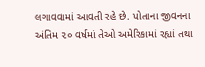લગાવવામાં આવતી રહે છે. પોતાના જીવનના અંતિમ ૨૦ વર્ષમાં તેઓ અમેરિકામાં રહ્યાં તથા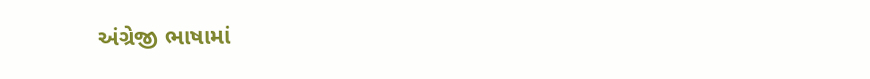અંગ્રેજી ભાષામાં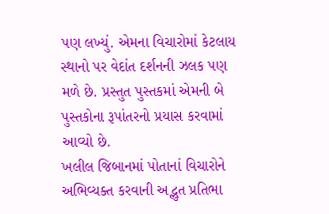પણ લખ્યું. એમના વિચારોમાં કેટલાય સ્થાનો પર વેદાંત દર્શનની ઝલક પણ મળે છે. પ્રસ્તુત પુસ્તકમાં એમની બે પુસ્તકોના રૂપાંતરનો પ્રયાસ કરવામાં આવ્યો છે.
ખલીલ જિબાનમાં પોતાનાં વિચારોને અભિવ્યક્ત કરવાની અદ્ભુત પ્રતિભા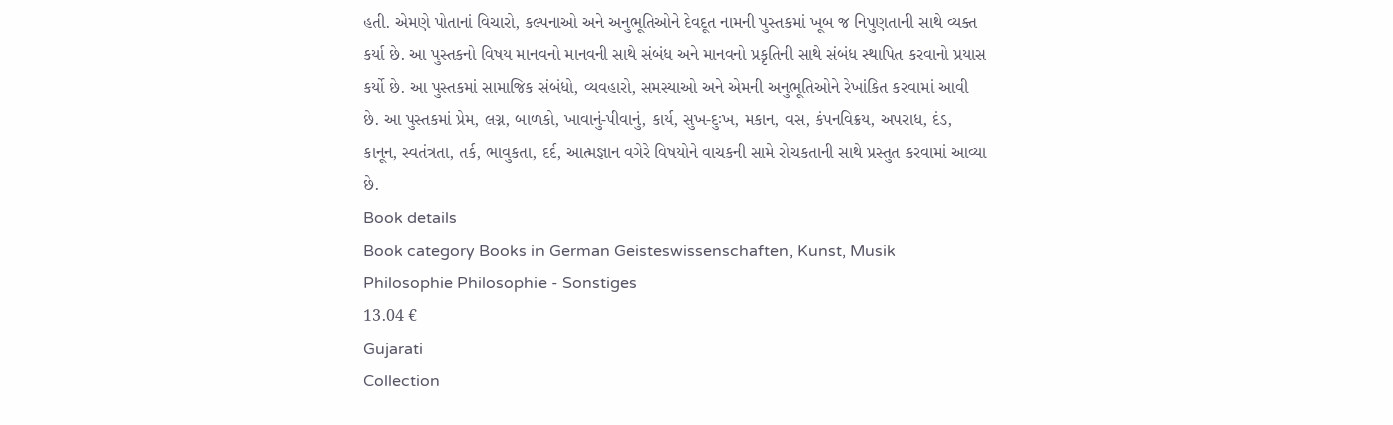હતી. એમણે પોતાનાં વિચારો, કલ્પનાઓ અને અનુભૂતિઓને દેવદૂત નામની પુસ્તકમાં ખૂબ જ નિપુણતાની સાથે વ્યક્ત કર્યા છે. આ પુસ્તકનો વિષય માનવનો માનવની સાથે સંબંધ અને માનવનો પ્રકૃતિની સાથે સંબંધ સ્થાપિત કરવાનો પ્રયાસ કર્યો છે. આ પુસ્તકમાં સામાજિક સંબંધો, વ્યવહારો, સમસ્યાઓ અને એમની અનુભૂતિઓને રેખાંકિત કરવામાં આવી છે. આ પુસ્તકમાં પ્રેમ, લગ્ન, બાળકો, ખાવાનું-પીવાનું, કાર્ય, સુખ-દુઃખ, મકાન, વસ, કંપનવિક્રય, અપરાધ, દંડ, કાનૂન, સ્વતંત્રતા, તર્ક, ભાવુકતા, દર્દ, આત્મજ્ઞાન વગેરે વિષયોને વાચકની સામે રોચકતાની સાથે પ્રસ્તુત કરવામાં આવ્યા છે.
Book details
Book category Books in German Geisteswissenschaften, Kunst, Musik Philosophie Philosophie - Sonstiges
13.04 €
Gujarati
Collection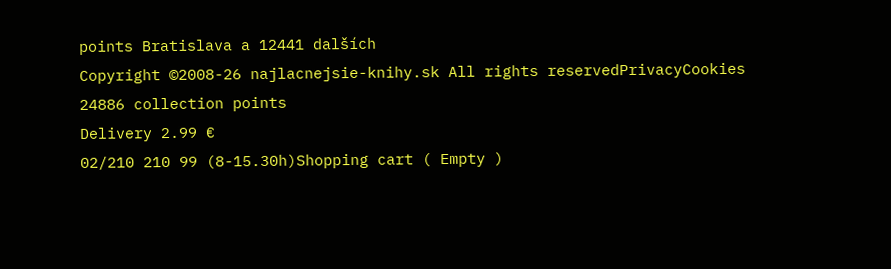points Bratislava a 12441 dalších
Copyright ©2008-26 najlacnejsie-knihy.sk All rights reservedPrivacyCookies
24886 collection points
Delivery 2.99 €
02/210 210 99 (8-15.30h)Shopping cart ( Empty )